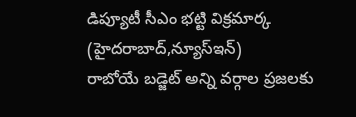డిప్యూటీ సీఎం భట్టి విక్రమార్క
(హైదరాబాద్,న్యూస్ఇన్)
రాబోయే బడ్జెట్ అన్ని వర్గాల ప్రజలకు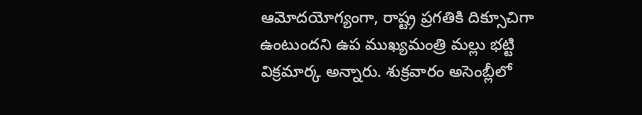ఆమోదయోగ్యంగా, రాష్ట్ర ప్రగతికి దిక్సూచిగా ఉంటుందని ఉప ముఖ్యమంత్రి మల్లు భట్టి విక్రమార్క అన్నారు. శుక్రవారం అసెంబ్లీలో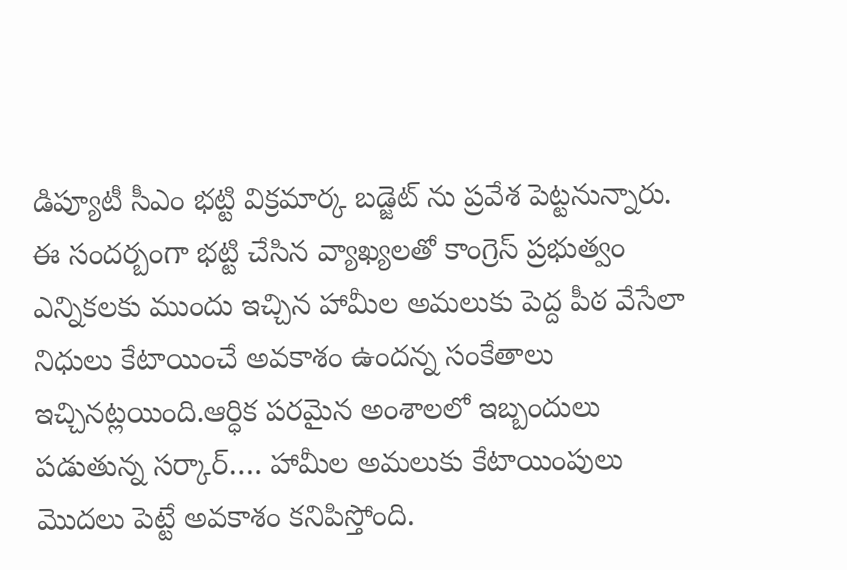డిప్యూటీ సీఎం భట్టి విక్రమార్క బడ్జెట్ ను ప్రవేశ పెట్టనున్నారు. ఈ సందర్బంగా భట్టి చేసిన వ్యాఖ్యలతో కాంగ్రెస్ ప్రభుత్వం ఎన్నికలకు ముందు ఇచ్చిన హామీల అమలుకు పెద్ద పీఠ వేసేలా నిధులు కేటాయించే అవకాశం ఉందన్న సంకేతాలు ఇచ్చినట్లయింది.ఆర్ధిక పరమైన అంశాలలో ఇబ్బందులు పడుతున్న సర్కార్…. హామీల అమలుకు కేటాయింపులు మొదలు పెట్టే అవకాశం కనిపిస్తోంది.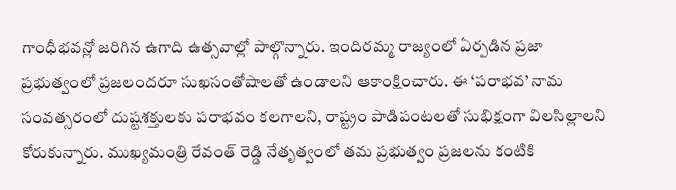గాంధీభవన్లో జరిగిన ఉగాది ఉత్సవాల్లో పాల్గొన్నారు. ఇందిరమ్మ రాజ్యంలో ఏర్పడిన ప్రజా ప్రభుత్వంలో ప్రజలందరూ సుఖసంతోషాలతో ఉండాలని ఆకాంక్షించారు. ఈ ‘పరాభవ’ నామ సంవత్సరంలో దుష్టశక్తులకు పరాభవం కలగాలని, రాష్ట్రం పాడిపంటలతో సుభిక్షంగా విలసిల్లాలని కోరుకున్నారు. ముఖ్యమంత్రి రేవంత్ రెడ్డి నేతృత్వంలో తమ ప్రభుత్వం ప్రజలను కంటికి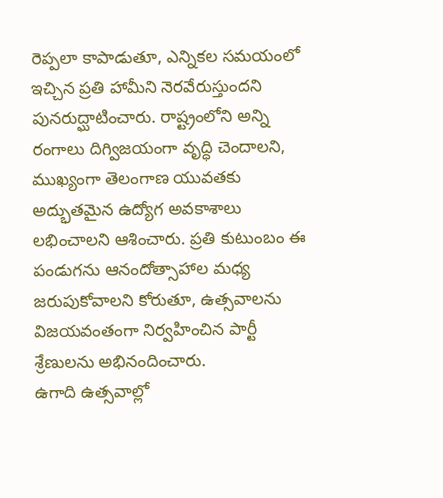రెప్పలా కాపాడుతూ, ఎన్నికల సమయంలో ఇచ్చిన ప్రతి హామీని నెరవేరుస్తుందని పునరుద్ఘాటించారు. రాష్ట్రంలోని అన్ని రంగాలు దిగ్విజయంగా వృద్ధి చెందాలని, ముఖ్యంగా తెలంగాణ యువతకు అద్భుతమైన ఉద్యోగ అవకాశాలు లభించాలని ఆశించారు. ప్రతి కుటుంబం ఈ పండుగను ఆనందోత్సాహాల మధ్య జరుపుకోవాలని కోరుతూ, ఉత్సవాలను విజయవంతంగా నిర్వహించిన పార్టీ శ్రేణులను అభినందించారు.
ఉగాది ఉత్సవాల్లో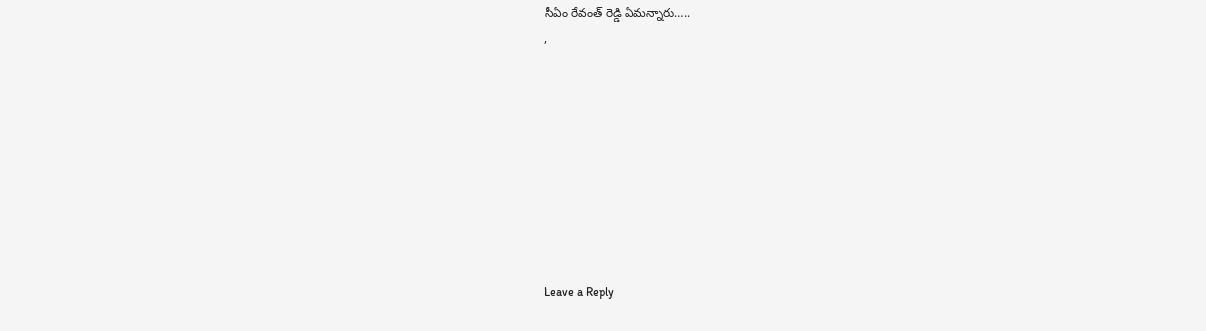సీఏం రేవంత్ రెడ్డి ఏమన్నారు…..
,









Leave a Reply